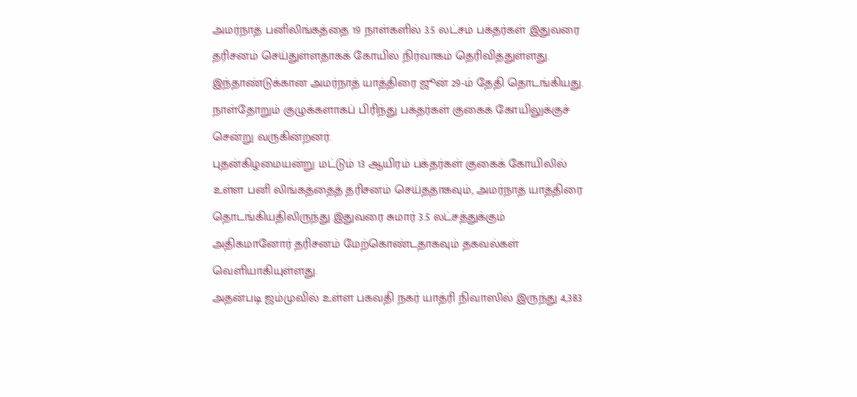அமர்நாத் பனிலிங்கத்தை 19 நாள்களில் 3.5 லட்சம் பக்தர்கள் இதுவரை தரிசனம் செய்துள்ளதாகக் கோயில் நிர்வாகம் தெரிவித்துள்ளது.
இந்தாண்டுக்கான அமர்நாத் யாத்திரை ஜூன் 29-ம் தேதி தொடங்கியது. நாள்தோறும் குழுக்களாகப் பிரிந்து பக்தர்கள் குகைக் கோயிலுக்குச் சென்று வருகின்றனர்.
புதன்கிழமையன்று மட்டும் 13 ஆயிரம் பக்தர்கள் குகைக் கோயிலில் உள்ள பனி லிங்கத்தைத் தரிசனம் செய்ததாகவும், அமர்நாத் யாத்திரை தொடங்கியதிலிருந்து இதுவரை சுமார் 3.5 லட்சத்துக்கும் அதிகமானோர் தரிசனம் மேற்கொண்டதாகவும் தகவல்கள் வெளியாகியுள்ளது.
அதன்படி ஜம்முவில் உள்ள பகவதி நகர் யாத்ரி நிவாஸில் இருந்து 4,383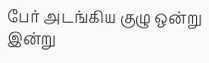பேர் அடங்கிய குழு ஒன்று இன்று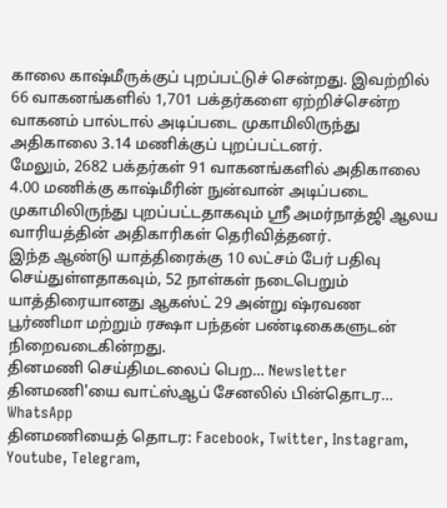காலை காஷ்மீருக்குப் புறப்பட்டுச் சென்றது. இவற்றில் 66 வாகனங்களில் 1,701 பக்தர்களை ஏற்றிச்சென்ற வாகனம் பால்டால் அடிப்படை முகாமிலிருந்து அதிகாலை 3.14 மணிக்குப் புறப்பட்டனர்.
மேலும், 2682 பக்தர்கள் 91 வாகனங்களில் அதிகாலை 4.00 மணிக்கு காஷ்மீரின் நுன்வான் அடிப்படை முகாமிலிருந்து புறப்பட்டதாகவும் ஸ்ரீ அமர்நாத்ஜி ஆலய வாரியத்தின் அதிகாரிகள் தெரிவித்தனர்.
இந்த ஆண்டு யாத்திரைக்கு 10 லட்சம் பேர் பதிவு செய்துள்ளதாகவும், 52 நாள்கள் நடைபெறும் யாத்திரையானது ஆகஸ்ட் 29 அன்று ஷ்ரவண பூர்ணிமா மற்றும் ரக்ஷா பந்தன் பண்டிகைகளுடன் நிறைவடைகின்றது.
தினமணி செய்திமடலைப் பெற... Newsletter
தினமணி'யை வாட்ஸ்ஆப் சேனலில் பின்தொடர... WhatsApp
தினமணியைத் தொடர: Facebook, Twitter, Instagram, Youtube, Telegram,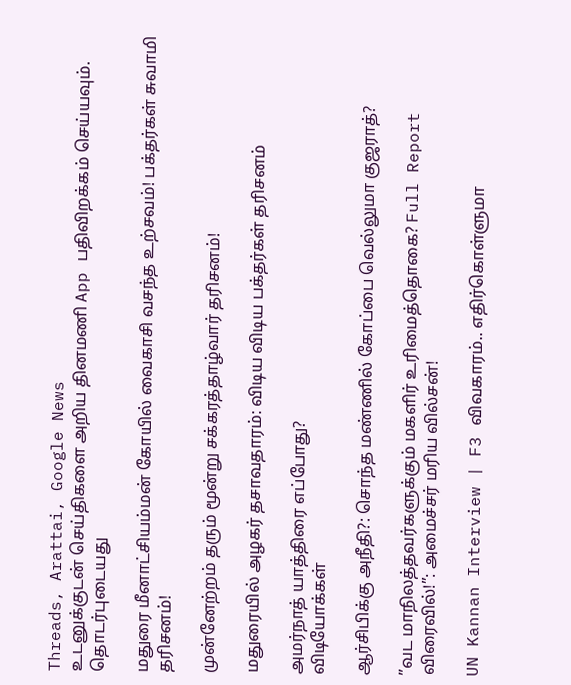Threads, Arattai, Google News
உடனுக்குடன் செய்திகளை அறிய தினமணி App பதிவிறக்கம் செய்யவும்.
தொடர்புடையது

மதுரை மீனாட்சியம்மன் கோயில் வைகாசி வசந்த உற்சவம்! பக்தர்கள் சுவாமி தரிசனம்!

முன்னேற்றம் தரும் மூன்று சக்கரத்தாழ்வார் தரிசனம்!

மதுரையில் அழகர் தசாவதாரம்: விடிய விடிய பக்தர்கள் தரிசனம்

அமர்நாத் யாத்திரை எப்போது?
விடியோக்கள்

ஆர்சிபிக்கு அநீதி?: சொந்த மண்ணில் கோப்பை வெல்லுமா குஜராத்?

”வட மாநிலத்தவர்களுக்கும் மகளிர் உரிமைத்தொகை? Full Report விரைவில்!”: அமைச்சர் மரிய வில்சன்!

UN Kannan Interview | F3 விவகாரம்.. எதிர்கொள்ளுமா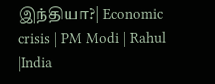இந்தியா?| Economic crisis | PM Modi | Rahul |India